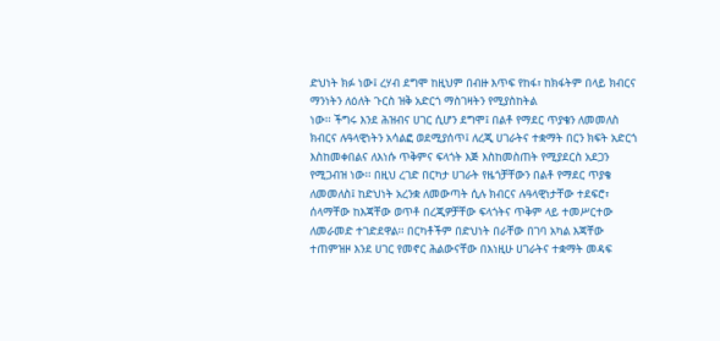ድህነት ክፉ ነው፤ ረሃብ ደግሞ ከዚህም በብዙ እጥፍ የከፋ፣ ከክፋትም በላይ ክብርና ማንነትን ለዕለት ጉርስ ዝቅ አድርጎ ማስገዛትን የሚያስከትል
ነው፡፡ ችግሩ እንደ ሕዝብና ሀገር ሲሆን ደግሞ፤ በልቶ የማደር ጥያቄን ለመመለስ ክብርና ሉዓላዊነትን አሳልፎ ወደሚያሰጥ፤ ለረጂ ሀገራትና ተቋማት በርን ክፍት አድርጎ እስከመቀበልና ለእነሱ ጥቅምና ፍላጎት እጅ እስከመስጠት የሚያደርስ አደጋን የሚጋብዝ ነው፡፡ በዚህ ረገድ በርካታ ሀገራት የዜጎቻቸውን በልቶ የማደር ጥያቄ ለመመለስ፤ ከድህነት አረንቋ ለመውጣት ሲሉ ክብርና ሉዓላዊነታቸው ተደፍሮ፣ ሰላማቸው ከእጃቸው ወጥቶ በረጂዎቻቸው ፍላጎትና ጥቅም ላይ ተመሥርተው ለመራመድ ተገድደዋል፡፡ በርካቶችም በድህነት በራቸው በገባ አካል እጃቸው ተጠምዝዞ እንደ ሀገር የመኖር ሕልውናቸው በእነዚሁ ሀገራትና ተቋማት መዳፍ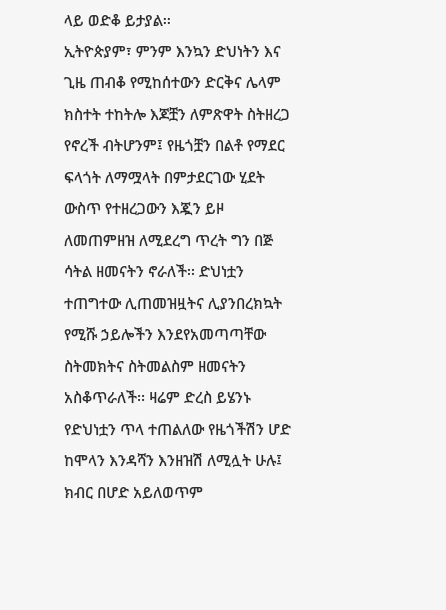ላይ ወድቆ ይታያል፡፡
ኢትዮጵያም፣ ምንም እንኳን ድህነትን እና ጊዜ ጠብቆ የሚከሰተውን ድርቅና ሌላም ክስተት ተከትሎ እጆቿን ለምጽዋት ስትዘረጋ የኖረች ብትሆንም፤ የዜጎቿን በልቶ የማደር ፍላጎት ለማሟላት በምታደርገው ሂደት ውስጥ የተዘረጋውን እጇን ይዞ ለመጠምዘዝ ለሚደረግ ጥረት ግን በጅ ሳትል ዘመናትን ኖራለች፡፡ ድህነቷን ተጠግተው ሊጠመዝዟትና ሊያንበረክኳት የሚሹ ኃይሎችን እንደየአመጣጣቸው ስትመክትና ስትመልስም ዘመናትን አስቆጥራለች፡፡ ዛሬም ድረስ ይሄንኑ የድህነቷን ጥላ ተጠልለው የዜጎችሽን ሆድ ከሞላን እንዳሻን እንዘዝሽ ለሚሏት ሁሉ፤ ክብር በሆድ አይለወጥም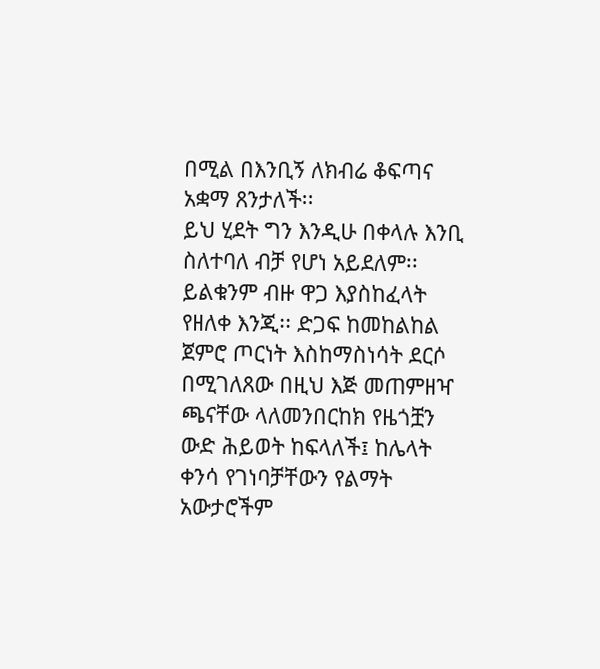በሚል በእንቢኝ ለክብሬ ቆፍጣና አቋማ ጸንታለች፡፡
ይህ ሂደት ግን እንዲሁ በቀላሉ እንቢ ስለተባለ ብቻ የሆነ አይደለም፡፡ ይልቁንም ብዙ ዋጋ እያስከፈላት የዘለቀ እንጂ፡፡ ድጋፍ ከመከልከል ጀምሮ ጦርነት እስከማስነሳት ደርሶ በሚገለጸው በዚህ እጅ መጠምዘዣ ጫናቸው ላለመንበርከክ የዜጎቿን ውድ ሕይወት ከፍላለች፤ ከሌላት ቀንሳ የገነባቻቸውን የልማት አውታሮችም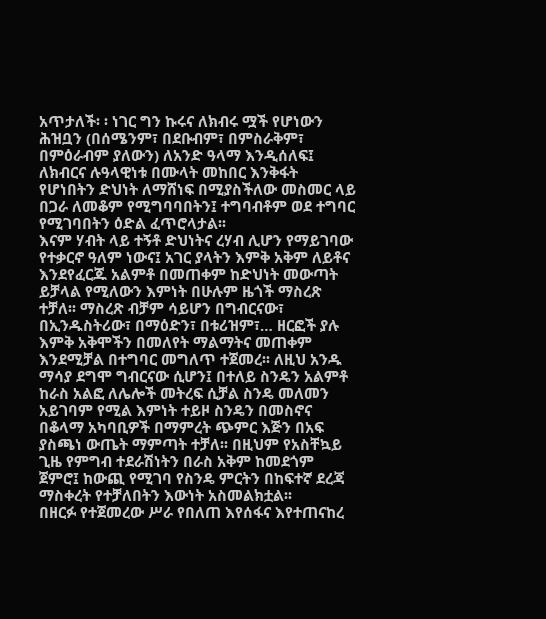አጥታለች፡ ፡ ነገር ግን ኩሩና ለክብሩ ሟች የሆነውን ሕዝቧን (በሰሜንም፣ በደቡብም፣ በምስራቅም፣ በምዕራብም ያለውን) ለአንድ ዓላማ እንዲሰለፍ፤ ለክብርና ሉዓላዊነቱ በሙላት መከበር እንቅፋት የሆነበትን ድህነት ለማሸነፍ በሚያስችለው መስመር ላይ በጋራ ለመቆም የሚግባባበትን፤ ተግባብቶም ወደ ተግባር የሚገባበትን ዕድል ፈጥሮላታል፡፡
እናም ሃብት ላይ ተኝቶ ድህነትና ረሃብ ሊሆን የማይገባው የተቃርኖ ዓለም ነውና፤ አገር ያላትን እምቅ አቅም ለይቶና እንደየፈርጁ አልምቶ በመጠቀም ከድህነት መውጣት ይቻላል የሚለውን እምነት በሁሉም ዜጎች ማስረጽ ተቻለ፡፡ ማስረጽ ብቻም ሳይሆን በግብርናው፣ በኢንዱስትሪው፣ በማዕድን፣ በቱሪዝም፣… ዘርፎች ያሉ እምቅ አቅሞችን በመለየት ማልማትና መጠቀም እንደሚቻል በተግባር መግለጥ ተጀመረ፡፡ ለዚህ አንዱ ማሳያ ደግሞ ግብርናው ሲሆን፤ በተለይ ስንዴን አልምቶ ከራስ አልፎ ለሌሎች መትረፍ ሲቻል ስንዴ መለመን አይገባም የሚል እምነት ተይዞ ስንዴን በመስኖና በቆላማ አካባቢዎች በማምረት ጭምር እጅን በአፍ ያስጫነ ውጤት ማምጣት ተቻለ፡፡ በዚህም የአስቸኳይ ጊዜ የምግብ ተደራሽነትን በራስ አቅም ከመደጎም ጀምሮ፤ ከውጪ የሚገባ የስንዴ ምርትን በከፍተኛ ደረጃ ማስቀረት የተቻለበትን እውነት አስመልክቷል፡፡
በዘርፉ የተጀመረው ሥራ የበለጠ እየሰፋና እየተጠናከረ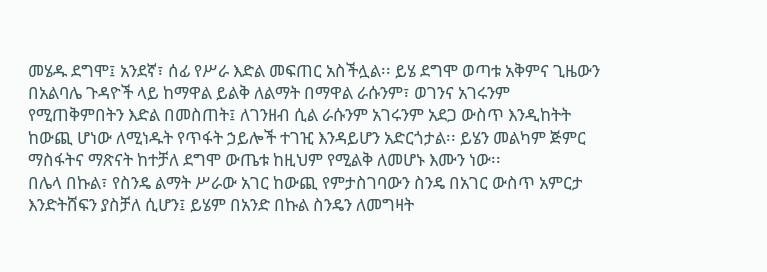መሄዱ ደግሞ፤ አንደኛ፣ ሰፊ የሥራ እድል መፍጠር አስችሏል፡፡ ይሄ ደግሞ ወጣቱ አቅምና ጊዜውን በአልባሌ ጉዳዮች ላይ ከማዋል ይልቅ ለልማት በማዋል ራሱንም፣ ወገንና አገሩንም የሚጠቅምበትን እድል በመስጠት፤ ለገንዘብ ሲል ራሱንም አገሩንም አደጋ ውስጥ እንዲከትት ከውጪ ሆነው ለሚነዱት የጥፋት ኃይሎች ተገዢ እንዳይሆን አድርጎታል፡፡ ይሄን መልካም ጅምር ማስፋትና ማጽናት ከተቻለ ደግሞ ውጤቱ ከዚህም የሚልቅ ለመሆኑ እሙን ነው፡፡
በሌላ በኩል፣ የስንዴ ልማት ሥራው አገር ከውጪ የምታስገባውን ስንዴ በአገር ውስጥ አምርታ እንድትሸፍን ያስቻለ ሲሆን፤ ይሄም በአንድ በኩል ስንዴን ለመግዛት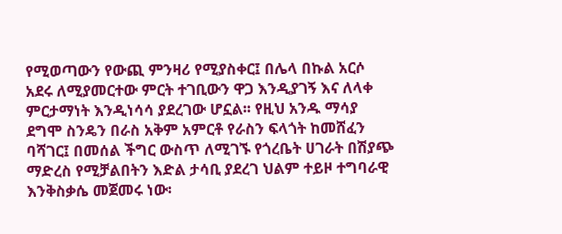የሚወጣውን የውጪ ምንዛሪ የሚያስቀር፤ በሌላ በኩል አርሶ አደሩ ለሚያመርተው ምርት ተገቢውን ዋጋ እንዲያገኝ እና ለላቀ ምርታማነት እንዲነሳሳ ያደረገው ሆኗል፡፡ የዚህ አንዱ ማሳያ ደግሞ ስንዴን በራስ አቅም አምርቶ የራስን ፍላጎት ከመሸፈን ባሻገር፤ በመሰል ችግር ውስጥ ለሚገኙ የጎረቤት ሀገራት በሽያጭ ማድረስ የሚቻልበትን እድል ታሳቢ ያደረገ ህልም ተይዞ ተግባራዊ እንቅስቃሴ መጀመሩ ነው፡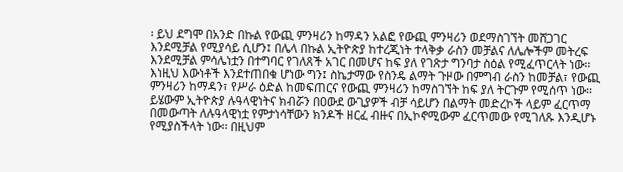፡ ይህ ደግሞ በአንድ በኩል የውጪ ምንዛሪን ከማዳን አልፎ የውጪ ምንዛሪን ወደማስገኘት መሸጋገር እንደሚቻል የሚያሳይ ሲሆን፤ በሌላ በኩል ኢትዮጵያ ከተረጂነት ተላቅቃ ራስን መቻልና ለሌሎችም መትረፍ እንደሚቻል ምሳሌነቷን በተግባር የገለጸች አገር በመሆና ከፍ ያለ የገጽታ ግንባታ ስዕል የሚፈጥርላት ነው፡፡
እነዚህ እውነቶች እንደተጠበቁ ሆነው ግን፤ ስኬታማው የስንዴ ልማት ጉዞው በምግብ ራስን ከመቻል፣ የውጪ ምንዛሪን ከማዳን፣ የሥራ ዕድል ከመፍጠርና የውጪ ምንዛሪን ከማስገኘት ከፍ ያለ ትርጉም የሚሰጥ ነው፡፡ ይሄውም ኢትዮጵያ ሉዓላዊነትና ክብሯን በዐውደ ውጊያዎች ብቻ ሳይሆን በልማት መድረኮች ላይም ፈርጥማ በመውጣት ለሉዓላዊነቷ የምታነሳቸውን ክንዶች ዘርፈ ብዙና በኢኮኖሚውም ፈርጥመው የሚገለጹ እንዲሆኑ የሚያስችላት ነው፡፡ በዚህም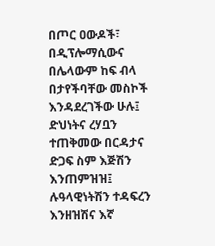በጦር ዐውዶች፣ በዲፕሎማሲውና በሌላውም ከፍ ብላ በታየችባቸው መስኮች እንዳደረገችው ሁሉ፤ ድህነትና ረሃቧን ተጠቅመው በርዳታና ድጋፍ ስም እጅሽን እንጠምዝዝ፤ ሉዓላዊነትሽን ተዳፍረን እንዘዝሽና እኛ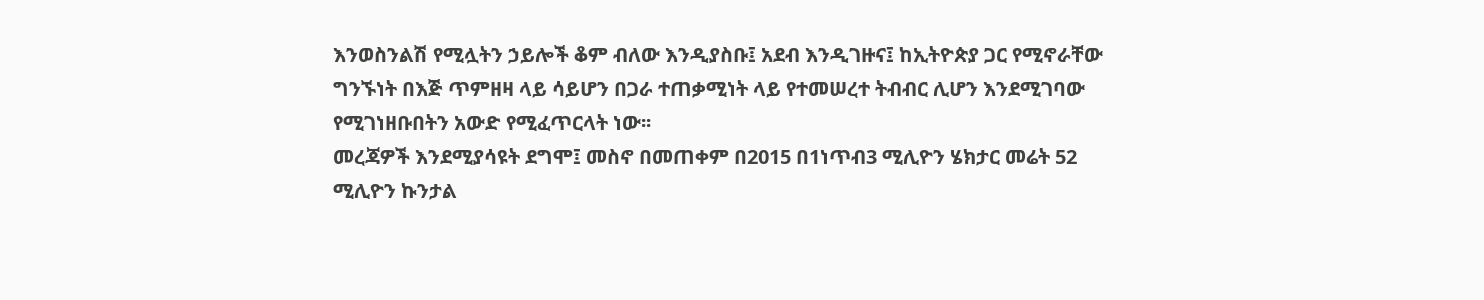እንወስንልሽ የሚሏትን ኃይሎች ቆም ብለው እንዲያስቡ፤ አደብ እንዲገዙና፤ ከኢትዮጵያ ጋር የሚኖራቸው ግንኙነት በእጅ ጥምዘዛ ላይ ሳይሆን በጋራ ተጠቃሚነት ላይ የተመሠረተ ትብብር ሊሆን እንደሚገባው የሚገነዘቡበትን አውድ የሚፈጥርላት ነው፡፡
መረጃዎች እንደሚያሳዩት ደግሞ፤ መስኖ በመጠቀም በ2015 በ1ነጥብ3 ሚሊዮን ሄክታር መሬት 52 ሚሊዮን ኩንታል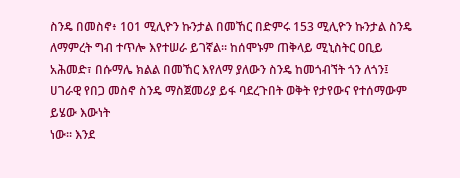ስንዴ በመስኖ፥ 101 ሚሊዮን ኩንታል በመኸር በድምሩ 153 ሚሊዮን ኩንታል ስንዴ ለማምረት ግብ ተጥሎ እየተሠራ ይገኛል፡፡ ከሰሞኑም ጠቅላይ ሚኒስትር ዐቢይ አሕመድ፣ በሱማሌ ክልል በመኸር እየለማ ያለውን ስንዴ ከመጎብኘት ጎን ለጎን፤ ሀገራዊ የበጋ መስኖ ስንዴ ማስጀመሪያ ይፋ ባደረጉበት ወቅት የታየውና የተሰማውም ይሄው እውነት
ነው፡፡ እንደ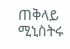ጠቅላይ ሚኒስትሩ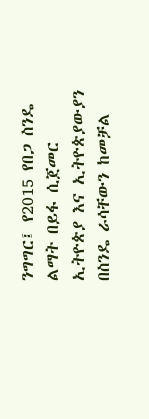ንግግር፤ የ2015 የበጋ ስንዴ ልማት በይፋ ሲጀመር ኢትዮጵያ እና ኢትዮጵያውያን በስንዴ ራሳቸውን ከመቻል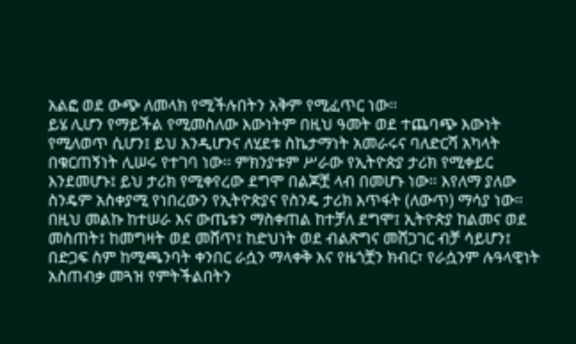አልፎ ወደ ውጭ ለመላክ የሚችሉበትን አቅም የሚፈጥር ነው፡፡
ይሄ ሊሆን የማይችል የሚመስለው እውነትም በዚህ ዓመት ወደ ተጨባጭ እውነት የሚለወጥ ሲሆን፤ ይህ እንዲሆንና ለሂደቱ ስኬታማነት አመራሩና ባለድርሻ አካላት በቁርጠኝነት ሊሠሩ የተገባ ነው፡፡ ምክንያቱም ሥራው የኢትዮጵያ ታሪክ የሚቀይር እንደመሆኑ፤ ይህ ታሪክ የሚቀየረው ደግሞ በልጆቿ ላብ በመሆኑ ነው፡፡ እየለማ ያለው ስንዴም አስቀያሚ የነበረውን የኢትዮጵያና የስንዴ ታሪክ እጥፋት (ለውጥ) ማሳያ ነው። በዚህ መልኩ ከተሠራ እና ውጤቱን ማስቀጠል ከተቻለ ደግሞ፤ ኢትዮጵያ ከልመና ወደ መስጠት፤ ከመግዛት ወደ መሸጥ፤ ከድህነት ወደ ብልጽግና መሸጋገር ብቻ ሳይሆን፤ በድጋፍ ስም ከሚጫንባት ቀንበር ራሷን ማላቀቅ እና የዜጎቿን ክብር፣ የራሷንም ሉዓላዊነት አስጠብቃ መጓዝ የምትችልበትን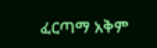ፈርጣማ አቅም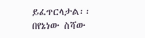ይፈጥርላታል፡፡
በየኔነው ስሻው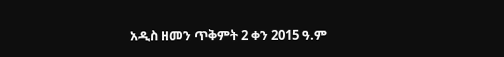አዲስ ዘመን ጥቅምት 2 ቀን 2015 ዓ.ም